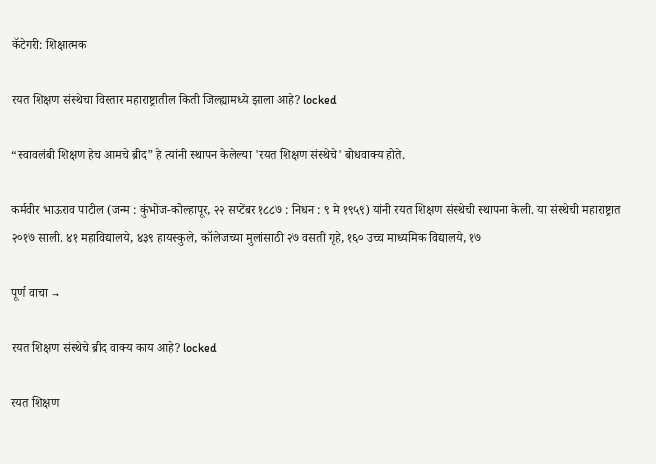कॅटेगरी: शिक्षात्मक

रयत शिक्षण संस्थेचा विस्तार महाराष्ट्रातील किती जिल्ह्यामध्ये झाला आहे? locked

“स्वावलंबी शिक्षण हेच आमचे ब्रीद” हे त्यांनी स्थापन केलेल्या 'रयत शिक्षण संस्थेचे' बोधवाक्य होते.

कर्मवीर भाऊराव पाटील (जन्म : कुंभोज-कोल्हापूर, २२ सप्टेंबर १८८७ : निधन : ९ मे १९५९) यांनी रयत शिक्षण संस्थेची स्थापना केली. या संस्थेची महाराष्ट्रात २०१७ साली. ४१ महाविद्यालये, ४३९ हायस्कुले, कॉलेजच्या मुलांसाठी २७ वसती गृहे, १६० उच्च माध्यमिक विद्यालये, १७

पूर्ण वाचा →

रयत शिक्षण संस्थेचे ब्रीद वाक्य काय आहे? locked

रयत शिक्षण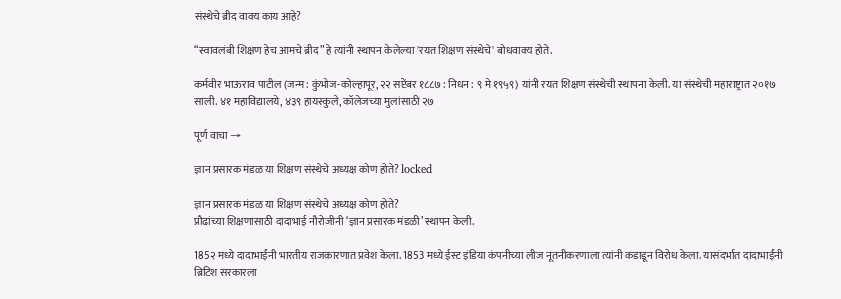संस्थेचे ब्रीद वाक्य काय आहे?

“स्वावलंबी शिक्षण हेच आमचे ब्रीद” हे त्यांनी स्थापन केलेल्या 'रयत शिक्षण संस्थेचे' बोधवाक्य होते.

कर्मवीर भाऊराव पाटील (जन्म : कुंभोज-कोल्हापूर, २२ सप्टेंबर १८८७ : निधन : ९ मे १९५९) यांनी रयत शिक्षण संस्थेची स्थापना केली. या संस्थेची महाराष्ट्रात २०१७ साली. ४१ महाविद्यालये, ४३९ हायस्कुले, कॉलेजच्या मुलांसाठी २७

पूर्ण वाचा →

ज्ञान प्रसारक मंडळ या शिक्षण संस्थेचे अध्यक्ष कोण होते? locked

ज्ञान प्रसारक मंडळ या शिक्षण संस्थेचे अध्यक्ष कोण होते?
प्रौढांच्या शिक्षणासाठी दादाभाई नौरोजीनी ‘ज्ञान प्रसारक मंडळी’ स्थापन केली.

185२ मध्ये दादाभाईंनी भारतीय राजकारणात प्रवेश केला. 1853 मध्ये ईस्ट इंडिया कंपनीच्या लीज नूतनीकरणाला त्यांनी कडाडून विरोध केला. यासंदर्भात दादाभाईंनी ब्रिटिश सरकारला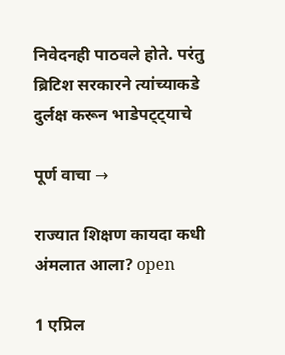निवेदनही पाठवले होते. परंतु ब्रिटिश सरकारने त्यांच्याकडे दुर्लक्ष करून भाडेपट्ट्याचे

पूर्ण वाचा →

राज्यात शिक्षण कायदा कधी अंमलात आला? open

1 एप्रिल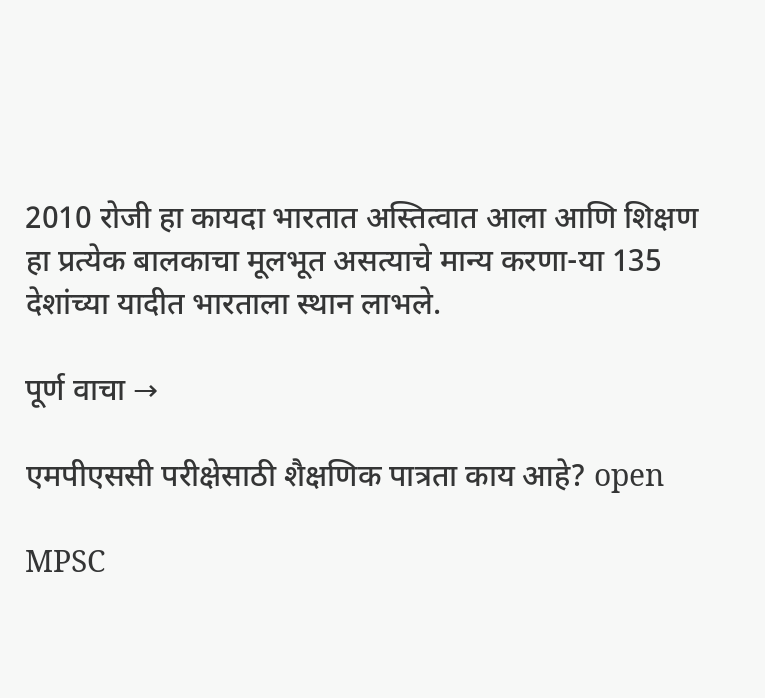2010 रोजी हा कायदा भारतात अस्तित्वात आला आणि शिक्षण हा प्रत्येक बालकाचा मूलभूत असत्याचे मान्य करणा-या 135 देशांच्या यादीत भारताला स्थान लाभले.

पूर्ण वाचा →

एमपीएससी परीक्षेसाठी शैक्षणिक पात्रता काय आहे? open

MPSC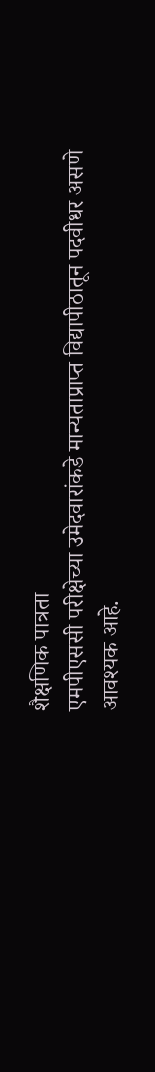शैक्षणिक पात्रता
एमपीएससी परीक्षेच्या उमेदवारांकडे मान्यताप्राप्त विद्यापीठातून पदवीधर असणे आवश्यक आहे.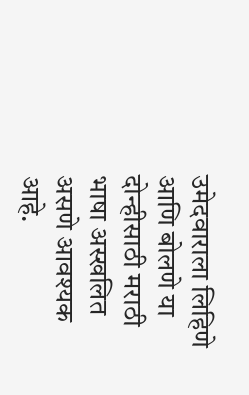उमेदवाराला लिहिणे आणि बोलणे या दोन्हीसाठी मराठी भाषा अस्खलित असणे आवश्यक आहे.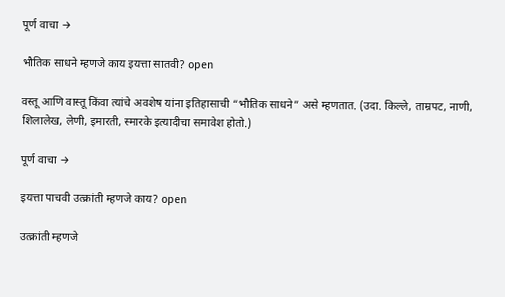पूर्ण वाचा →

भौतिक साधने म्हणजे काय इयत्ता सातवी? open

वस्तू आणि वास्तू किंवा त्यांचे अवशेष यांना इतिहासाची “भौतिक साधने” असे म्हणतात. (उदा. किल्ले, ताम्रपट, नाणी, शिलालेख, लेणी, इमारती, स्मारके इत्यादीचा समावेश होतो.)

पूर्ण वाचा →

इयत्ता पाचवी उत्क्रांती म्हणजे काय? open

उत्क्रांती म्हणजे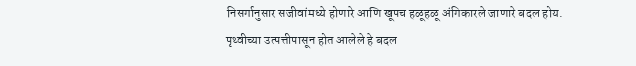निसर्गानुसार सजीवांमध्ये होणारे आणि खूपच हळूहळू अंगिकारले जाणारे बदल होय. पृथ्वीच्या उत्पत्तीपासून होत आलेले हे बदल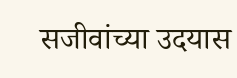सजीवांच्या उदयास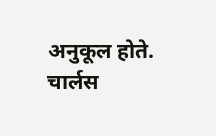अनुकूल होते. चार्लस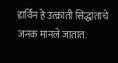डार्विन हे उत्क्रांती सिद्धांताचे जनक मानले जातात.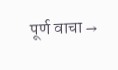पूर्ण वाचा →